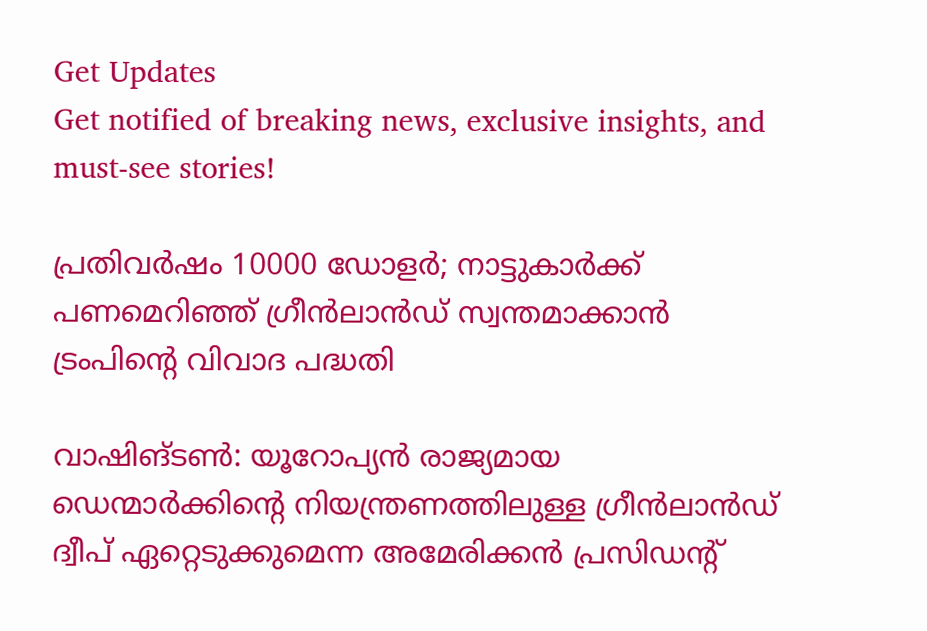Get Updates
Get notified of breaking news, exclusive insights, and must-see stories!

പ്രതിവര്‍ഷം 10000 ഡോളര്‍; നാട്ടുകാര്‍ക്ക് പണമെറിഞ്ഞ് ഗ്രീന്‍ലാന്‍ഡ് സ്വന്തമാക്കാന്‍ ട്രംപിന്റെ വിവാദ പദ്ധതി

വാഷിങ്ടണ്‍: യൂറോപ്യന്‍ രാജ്യമായ ഡെന്മാര്‍ക്കിന്റെ നിയന്ത്രണത്തിലുള്ള ഗ്രീന്‍ലാന്‍ഡ് ദ്വീപ് ഏറ്റെടുക്കുമെന്ന അമേരിക്കന്‍ പ്രസിഡന്റ്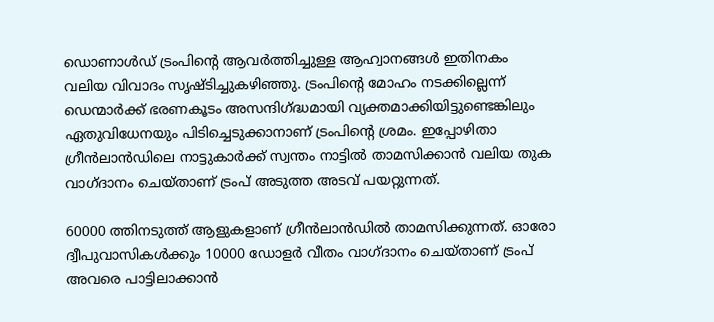ഡൊണാള്‍ഡ് ട്രംപിന്റെ ആവര്‍ത്തിച്ചുള്ള ആഹ്വാനങ്ങള്‍ ഇതിനകം വലിയ വിവാദം സൃഷ്ടിച്ചുകഴിഞ്ഞു. ട്രംപിന്റെ മോഹം നടക്കില്ലെന്ന് ഡെന്മാര്‍ക്ക് ഭരണകൂടം അസന്ദിഗ്ദ്ധമായി വ്യക്തമാക്കിയിട്ടുണ്ടെങ്കിലും ഏതുവിധേനയും പിടിച്ചെടുക്കാനാണ് ട്രംപിന്റെ ശ്രമം. ഇപ്പോഴിതാ ഗ്രീന്‍ലാന്‍ഡിലെ നാട്ടുകാര്‍ക്ക് സ്വന്തം നാട്ടില്‍ താമസിക്കാന്‍ വലിയ തുക വാഗ്ദാനം ചെയ്താണ് ട്രംപ് അടുത്ത അടവ് പയറ്റുന്നത്.

60000 ത്തിനടുത്ത് ആളുകളാണ് ഗ്രീന്‍ലാന്‍ഡില്‍ താമസിക്കുന്നത്. ഓരോ ദ്വീപുവാസികള്‍ക്കും 10000 ഡോളര്‍ വീതം വാഗ്ദാനം ചെയ്താണ് ട്രംപ് അവരെ പാട്ടിലാക്കാന്‍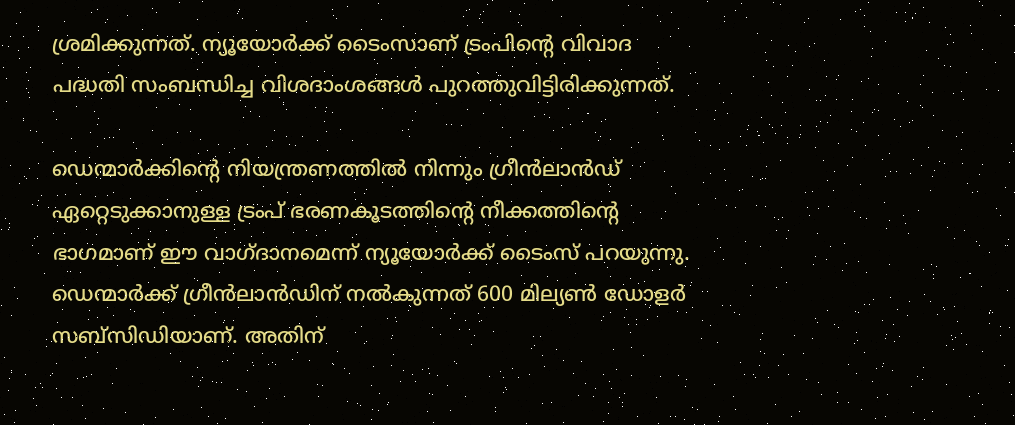ശ്രമിക്കുന്നത്. ന്യൂയോര്‍ക്ക് ടൈംസാണ് ട്രംപിന്റെ വിവാദ പദ്ധതി സംബന്ധിച്ച വിശദാംശങ്ങള്‍ പുറത്തുവിട്ടിരിക്കുന്നത്.

ഡെന്മാര്‍ക്കിന്റെ നിയന്ത്രണത്തില്‍ നിന്നും ഗ്രീന്‍ലാന്‍ഡ് ഏറ്റെടുക്കാനുള്ള ട്രംപ് ഭരണകൂടത്തിന്റെ നീക്കത്തിന്റെ ഭാഗമാണ് ഈ വാഗ്ദാനമെന്ന് ന്യൂയോര്‍ക്ക് ടൈംസ് പറയുന്നു. ഡെന്മാര്‍ക്ക് ഗ്രീന്‍ലാന്‍ഡിന് നല്‍കുന്നത് 600 മില്യണ്‍ ഡോളര്‍ സബ്സിഡിയാണ്. അതിന്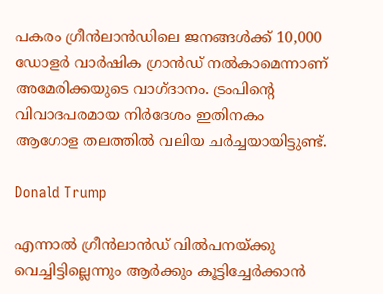പകരം ഗ്രീന്‍ലാന്‍ഡിലെ ജനങ്ങള്‍ക്ക് 10,000 ഡോളര്‍ വാര്‍ഷിക ഗ്രാന്‍ഡ് നല്‍കാമെന്നാണ് അമേരിക്കയുടെ വാഗ്ദാനം. ട്രംപിന്റെ വിവാദപരമായ നിര്‍ദേശം ഇതിനകം ആഗോള തലത്തില്‍ വലിയ ചര്‍ച്ചയായിട്ടുണ്ട്.

Donald Trump

എന്നാല്‍ ഗ്രീന്‍ലാന്‍ഡ് വില്‍പനയ്ക്കു വെച്ചിട്ടില്ലെന്നും ആര്‍ക്കും കൂട്ടിച്ചേര്‍ക്കാന്‍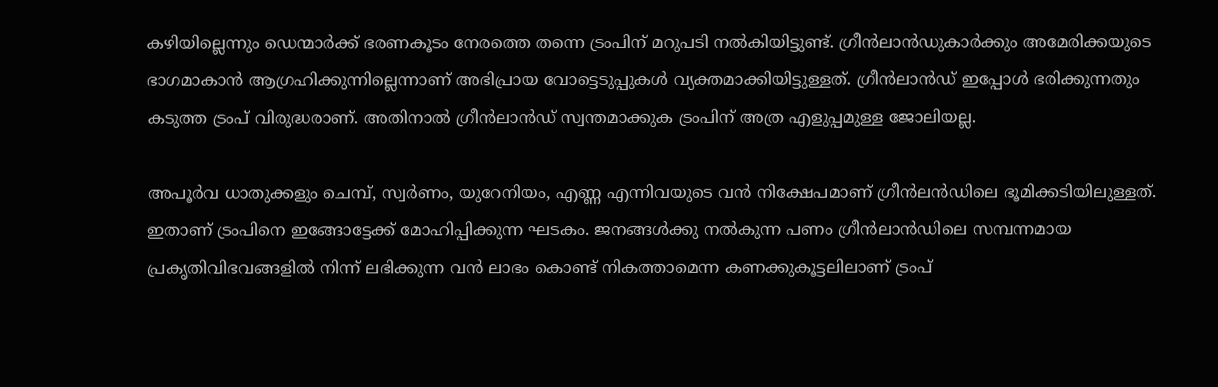കഴിയില്ലെന്നും ഡെന്മാര്‍ക്ക് ഭരണകൂടം നേരത്തെ തന്നെ ട്രംപിന് മറുപടി നല്‍കിയിട്ടുണ്ട്. ഗ്രീന്‍ലാന്‍ഡുകാര്‍ക്കും അമേരിക്കയുടെ ഭാഗമാകാന്‍ ആഗ്രഹിക്കുന്നില്ലെന്നാണ് അഭിപ്രായ വോട്ടെടുപ്പുകള്‍ വ്യക്തമാക്കിയിട്ടുള്ളത്. ഗ്രീന്‍ലാന്‍ഡ് ഇപ്പോള്‍ ഭരിക്കുന്നതും കടുത്ത ട്രംപ് വിരുദ്ധരാണ്. അതിനാല്‍ ഗ്രീന്‍ലാന്‍ഡ് സ്വന്തമാക്കുക ട്രംപിന് അത്ര എളുപ്പമുള്ള ജോലിയല്ല.

അപൂര്‍വ ധാതുക്കളും ചെമ്പ്, സ്വര്‍ണം, യുറേനിയം, എണ്ണ എന്നിവയുടെ വന്‍ നിക്ഷേപമാണ് ഗ്രീന്‍ലന്‍ഡിലെ ഭൂമിക്കടിയിലുള്ളത്. ഇതാണ് ട്രംപിനെ ഇങ്ങോട്ടേക്ക് മോഹിപ്പിക്കുന്ന ഘടകം. ജനങ്ങള്‍ക്കു നല്‍കുന്ന പണം ഗ്രീന്‍ലാന്‍ഡിലെ സമ്പന്നമായ പ്രകൃതിവിഭവങ്ങളില്‍ നിന്ന് ലഭിക്കുന്ന വന്‍ ലാഭം കൊണ്ട് നികത്താമെന്ന കണക്കുകൂട്ടലിലാണ് ട്രംപ്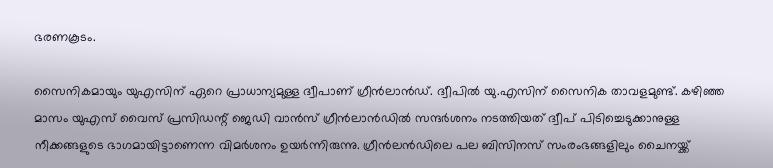ഭരണകൂടം.

സൈനികമായും യുഎസിന് ഏറെ പ്രാധാന്യമുള്ള ദ്വീപാണ് ഗ്രീന്‍ലാന്‍ഡ്. ദ്വീപില്‍ യു.എസിന് സൈനിക താവളമുണ്ട്. കഴിഞ്ഞ മാസം യുഎസ് വൈസ് പ്രസിഡന്റ് ജെഡി വാന്‍സ് ഗ്രീന്‍ലാന്‍ഡില്‍ സന്ദര്‍ശനം നടത്തിയത് ദ്വീപ് പിടിച്ചെടുക്കാനുള്ള നീക്കങ്ങളുടെ ഭാഗമായിട്ടാണെന്ന വിമര്‍ശനം ഉയര്‍ന്നിരുന്നു. ഗ്രീന്‍ലന്‍ഡിലെ പല ബിസിനസ് സംരംഭങ്ങളിലും ചൈനയ്ക്ക്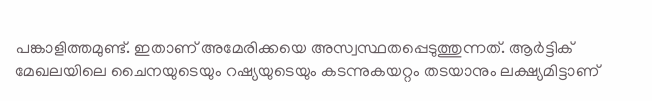പങ്കാളിത്തമുണ്ട്. ഇതാണ് അമേരിക്കയെ അസ്വസ്ഥതപ്പെടുത്തുന്നത്. ആര്‍ട്ടിക് മേഖലയിലെ ചൈനയുടെയും റഷ്യയുടെയും കടന്നുകയറ്റം തടയാനും ലക്ഷ്യമിട്ടാണ്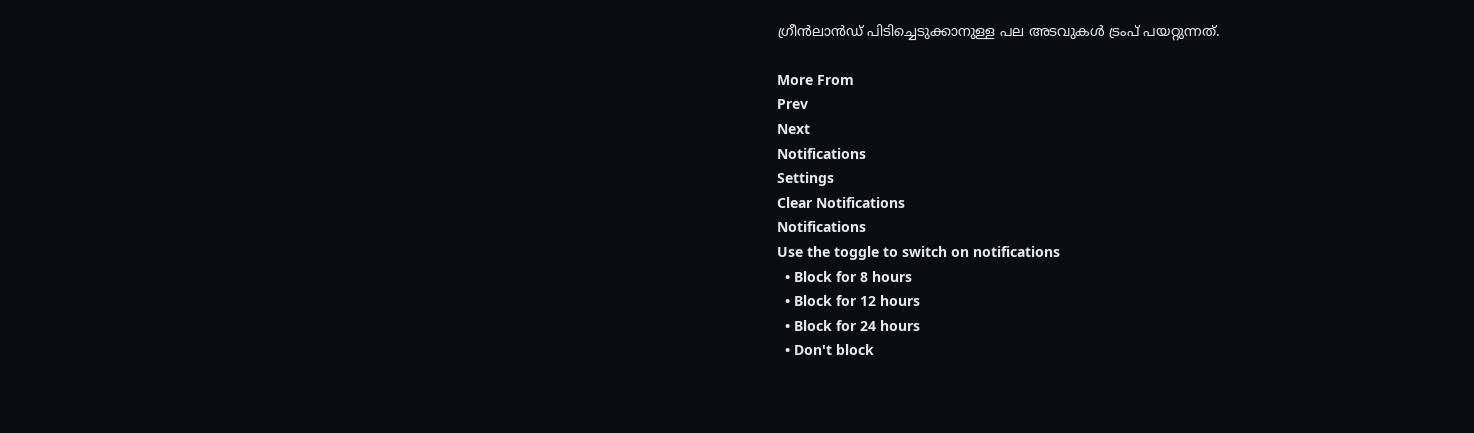ഗ്രീന്‍ലാന്‍ഡ് പിടിച്ചെടുക്കാനുള്ള പല അടവുകള്‍ ട്രംപ് പയറ്റുന്നത്.

More From
Prev
Next
Notifications
Settings
Clear Notifications
Notifications
Use the toggle to switch on notifications
  • Block for 8 hours
  • Block for 12 hours
  • Block for 24 hours
  • Don't block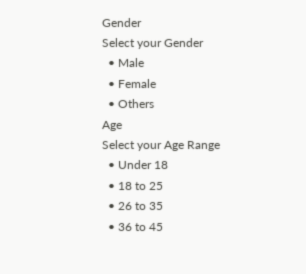Gender
Select your Gender
  • Male
  • Female
  • Others
Age
Select your Age Range
  • Under 18
  • 18 to 25
  • 26 to 35
  • 36 to 45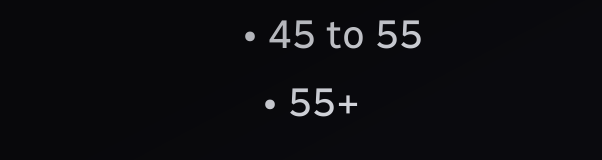• 45 to 55
  • 55+